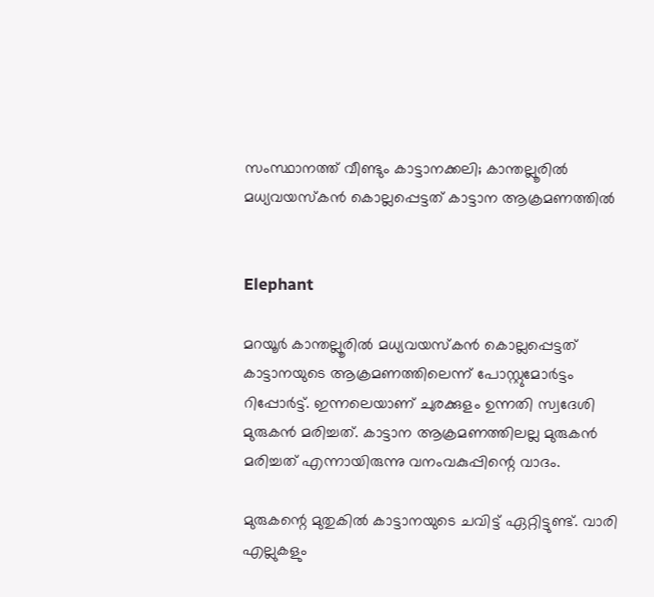സംസ്ഥാനത്ത് വീണ്ടും കാട്ടാനക്കലി; കാന്തല്ലൂരിൽ മധ്യവയസ്കൻ കൊല്ലപ്പെട്ടത് കാട്ടാന ആക്രമണത്തിൽ


Elephant

മറയൂർ കാന്തല്ലൂരിൽ മധ്യവയസ്കൻ കൊല്ലപ്പെട്ടത് കാട്ടാനയുടെ ആക്രമണത്തിലെന്ന് പോസ്റ്റുമോർട്ടം റിപ്പോർട്ട്. ഇന്നലെയാണ് ചുരക്കുളം ഉന്നതി സ്വദേശി മുരുകൻ മരിച്ചത്. കാട്ടാന ആക്രമണത്തിലല്ല മുരുകൻ മരിച്ചത് എന്നായിരുന്നു വനംവകുപ്പിന്റെ വാദം.

മുരുകന്റെ മുതുകിൽ കാട്ടാനയുടെ ചവിട്ട് ഏറ്റിട്ടുണ്ട്. വാരി എല്ലുകളും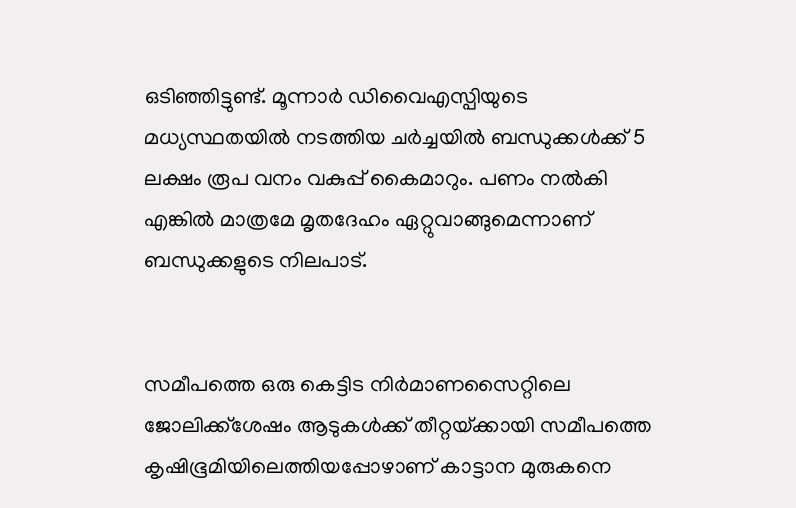ഒടിഞ്ഞിട്ടുണ്ട്. മൂന്നാർ ഡിവൈഎസ്പിയുടെ മധ്യസ്ഥതയിൽ നടത്തിയ ചർച്ചയിൽ ബന്ധുക്കൾക്ക് 5 ലക്ഷം രൂപ വനം വകുപ്പ് കൈമാറും. പണം നൽകി എങ്കിൽ മാത്രമേ മൃതദേഹം ഏറ്റുവാങ്ങുമെന്നാണ് ബന്ധുക്കളുടെ നിലപാട്.


സമീപത്തെ ഒരു കെട്ടിട നിർമാണസൈറ്റിലെ ജോലിക്ക്‌ശേഷം ആടുകൾക്ക് തീറ്റയ്‌ക്കായി സമീപത്തെ കൃഷിഭൂമിയിലെത്തിയപ്പോഴാണ് കാട്ടാന മുരുകനെ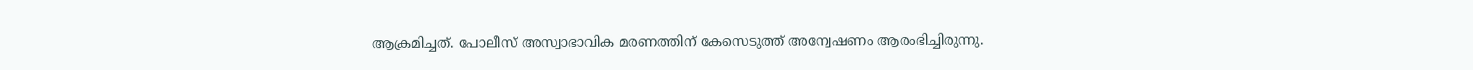ആക്രമിച്ചത്. പോലീസ് അസ്വാഭാവിക മരണത്തിന് കേസെടുത്ത് അന്വേഷണം ആരംഭിച്ചിരുന്നു.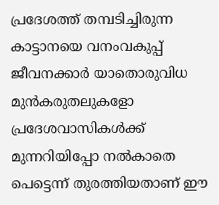പ്രദേശത്ത് തമ്പടിച്ചിരുന്ന കാട്ടാനയെ വനംവകുപ്പ് ജീവനക്കാർ യാതൊരുവിധ മുൻകരുതലുകളോ പ്രദേശവാസികൾക്ക് മുന്നറിയിപ്പോ നൽകാതെ പെട്ടെന്ന് തുരത്തിയതാണ് ഈ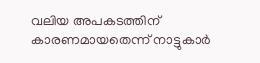വലിയ അപകടത്തിന് കാരണമായതെന്ന് നാട്ടുകാർ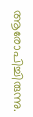ആരോപിച്ചിരുന്നു.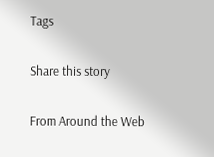Tags

Share this story

From Around the Web